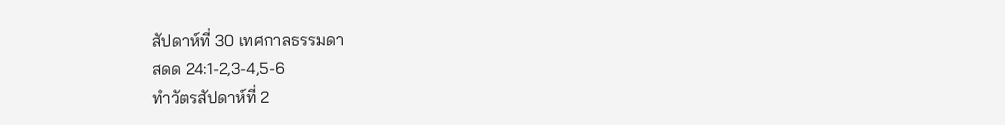สัปดาห์ที่ 30 เทศกาลธรรมดา
สดด 24:1-2,3-4,5-6
ทำวัตรสัปดาห์ที่ 2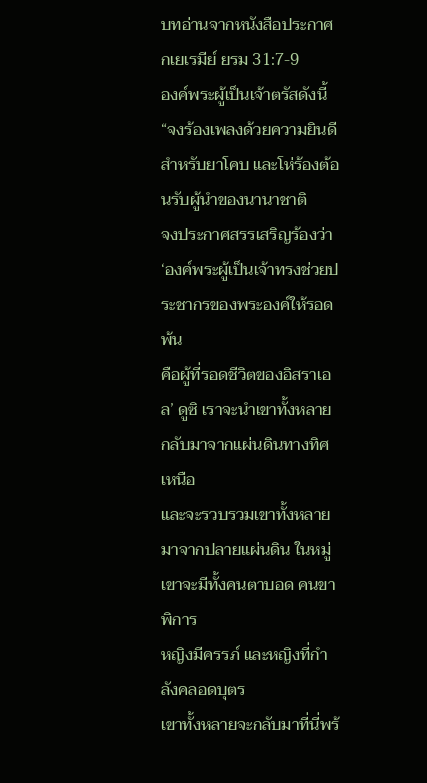บทอ่านจากหนังสือประกาศกเยเรมีย์ ยรม 31:7-9
องค์พระผู้เป็นเจ้าตรัสดังนี้ “จงร้องเพลงด้วยความยินดีสำหรับยาโคบ และโห่ร้องต้อนรับผู้นำของนานาชาติ
จงประกาศสรรเสริญร้องว่า ‘องค์พระผู้เป็นเจ้าทรงช่วยประชากรของพระองค์ให้รอดพ้น
คือผู้ที่รอดชีวิตของอิสราเอล’ ดูซิ เราจะนำเขาทั้งหลายกลับมาจากแผ่นดินทางทิศเหนือ
และจะรวบรวมเขาทั้งหลายมาจากปลายแผ่นดิน ในหมู่เขาจะมีทั้งคนตาบอด คนขาพิการ
หญิงมีครรภ์ และหญิงที่กำลังคลอดบุตร
เขาทั้งหลายจะกลับมาที่นี่พร้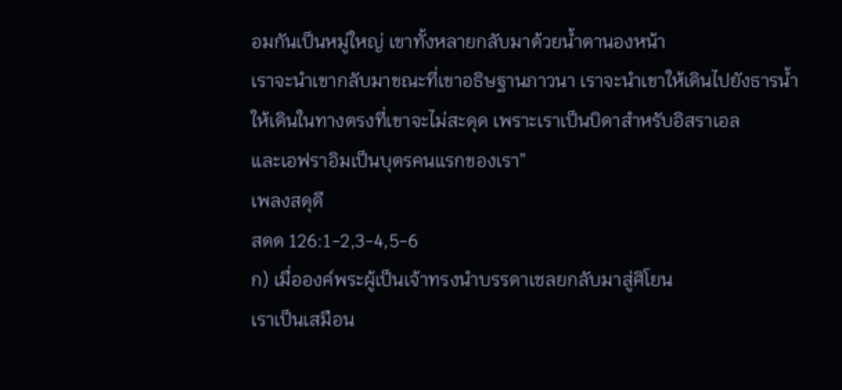อมกันเป็นหมู่ใหญ่ เขาทั้งหลายกลับมาด้วยน้ำตานองหน้า
เราจะนำเขากลับมาขณะที่เขาอธิษฐานภาวนา เราจะนำเขาให้เดินไปยังธารน้ำ
ให้เดินในทางตรงที่เขาจะไม่สะดุด เพราะเราเป็นบิดาสำหรับอิสราเอล
และเอฟราอิมเป็นบุตรคนแรกของเรา”
เพลงสดุดี
สดด 126:1-2,3-4,5-6
ก) เมื่อองค์พระผู้เป็นเจ้าทรงนำบรรดาเชลยกลับมาสู่ศิโยน
เราเป็นเสมือน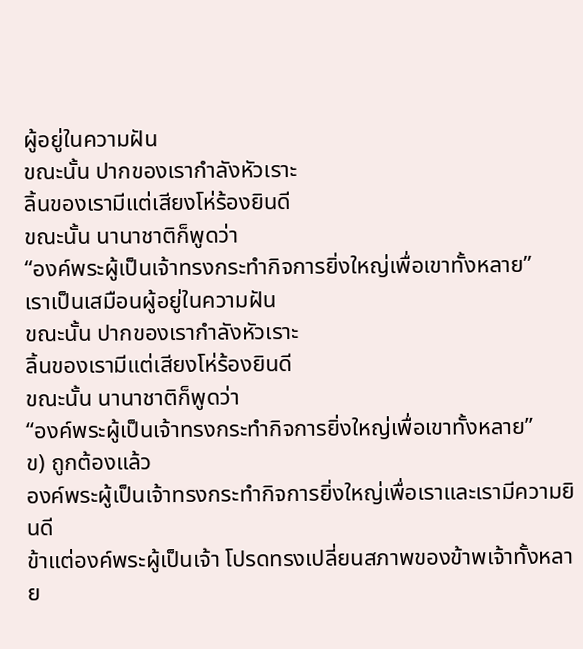ผู้อยู่ในความฝัน
ขณะนั้น ปากของเรากำลังหัวเราะ
ลิ้นของเรามีแต่เสียงโห่ร้องยินดี
ขณะนั้น นานาชาติก็พูดว่า
“องค์พระผู้เป็นเจ้าทรงกระทำกิจการยิ่งใหญ่เพื่อเขาทั้งหลาย”
เราเป็นเสมือนผู้อยู่ในความฝัน
ขณะนั้น ปากของเรากำลังหัวเราะ
ลิ้นของเรามีแต่เสียงโห่ร้องยินดี
ขณะนั้น นานาชาติก็พูดว่า
“องค์พระผู้เป็นเจ้าทรงกระทำกิจการยิ่งใหญ่เพื่อเขาทั้งหลาย”
ข) ถูกต้องแล้ว
องค์พระผู้เป็นเจ้าทรงกระทำกิจการยิ่งใหญ่เพื่อเราและเรามีความยินดี
ข้าแต่องค์พระผู้เป็นเจ้า โปรดทรงเปลี่ยนสภาพของข้าพเจ้าทั้งหลาย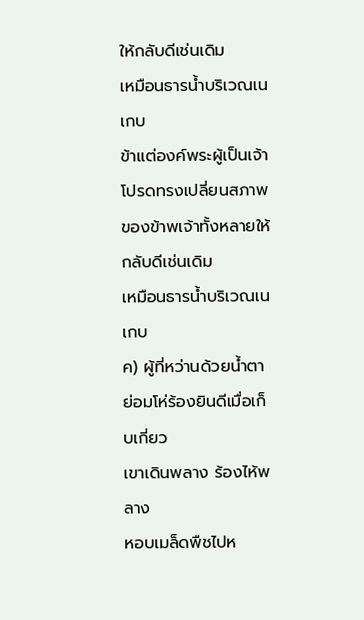ให้กลับดีเช่นเดิม
เหมือนธารน้ำบริเวณเนเกบ
ข้าแต่องค์พระผู้เป็นเจ้า โปรดทรงเปลี่ยนสภาพของข้าพเจ้าทั้งหลายให้กลับดีเช่นเดิม
เหมือนธารน้ำบริเวณเนเกบ
ค) ผู้ที่หว่านด้วยน้ำตา
ย่อมโห่ร้องยินดีเมื่อเก็บเกี่ยว
เขาเดินพลาง ร้องไห้พลาง
หอบเมล็ดพืชไปห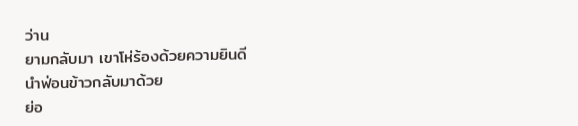ว่าน
ยามกลับมา เขาโห่ร้องด้วยความยินดี
นำฟ่อนข้าวกลับมาด้วย
ย่อ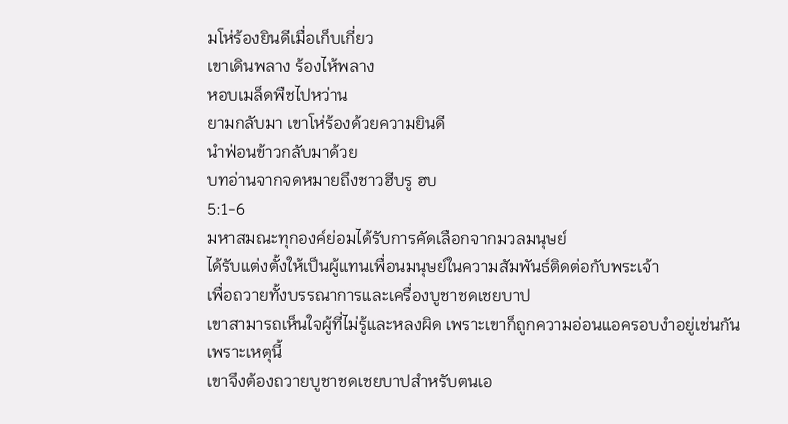มโห่ร้องยินดีเมื่อเก็บเกี่ยว
เขาเดินพลาง ร้องไห้พลาง
หอบเมล็ดพืชไปหว่าน
ยามกลับมา เขาโห่ร้องด้วยความยินดี
นำฟ่อนข้าวกลับมาด้วย
บทอ่านจากจดหมายถึงชาวฮีบรู ฮบ
5:1-6
มหาสมณะทุกองค์ย่อมได้รับการคัดเลือกจากมวลมนุษย์
ได้รับแต่งตั้งให้เป็นผู้แทนเพื่อนมนุษย์ในความสัมพันธ์ติดต่อกับพระเจ้า
เพื่อถวายทั้งบรรณาการและเครื่องบูชาชดเชยบาป
เขาสามารถเห็นใจผู้ที่ไม่รู้และหลงผิด เพราะเขาก็ถูกความอ่อนแอครอบงำอยู่เช่นกัน
เพราะเหตุนี้
เขาจึงต้องถวายบูชาชดเชยบาปสำหรับตนเอ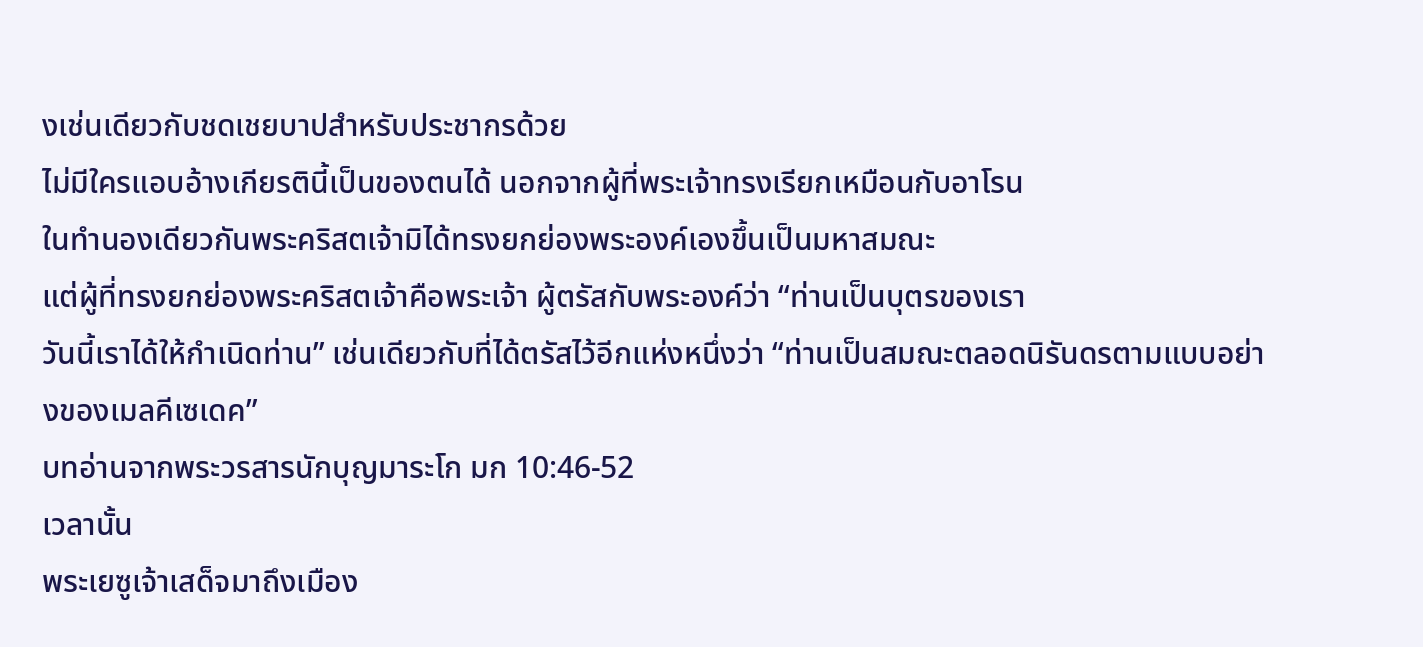งเช่นเดียวกับชดเชยบาปสำหรับประชากรด้วย
ไม่มีใครแอบอ้างเกียรตินี้เป็นของตนได้ นอกจากผู้ที่พระเจ้าทรงเรียกเหมือนกับอาโรน
ในทำนองเดียวกันพระคริสตเจ้ามิได้ทรงยกย่องพระองค์เองขึ้นเป็นมหาสมณะ
แต่ผู้ที่ทรงยกย่องพระคริสตเจ้าคือพระเจ้า ผู้ตรัสกับพระองค์ว่า “ท่านเป็นบุตรของเรา
วันนี้เราได้ให้กำเนิดท่าน” เช่นเดียวกับที่ได้ตรัสไว้อีกแห่งหนึ่งว่า “ท่านเป็นสมณะตลอดนิรันดรตามแบบอย่างของเมลคีเซเดค”
บทอ่านจากพระวรสารนักบุญมาระโก มก 10:46-52
เวลานั้น
พระเยซูเจ้าเสด็จมาถึงเมือง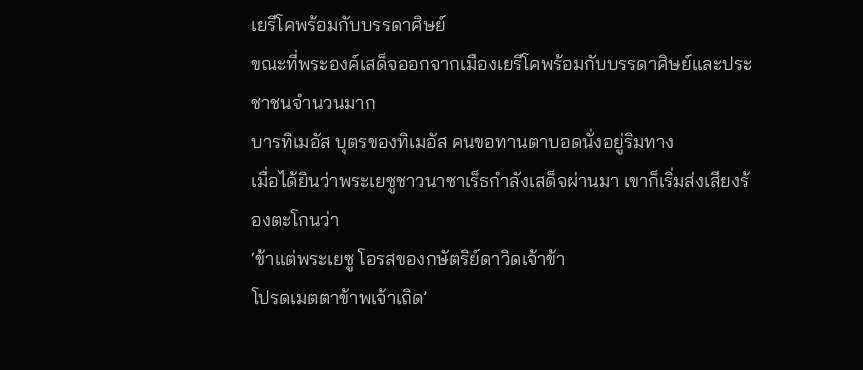เยรีโคพร้อมกับบรรดาศิษย์
ขณะที่พระองค์เสด็จออกจากเมืองเยรีโคพร้อมกับบรรดาศิษย์และประชาชนจำนวนมาก
บารทิเมอัส บุตรของทิเมอัส คนขอทานตาบอดนั่งอยู่ริมทาง
เมื่อได้ยินว่าพระเยซูชาวนาซาเร็ธกำลังเสด็จผ่านมา เขาก็เริ่มส่งเสียงร้องตะโกนว่า
‘ข้าแต่พระเยซู โอรสของกษัตริย์ดาวิดเจ้าข้า
โปรดเมตตาข้าพเจ้าเถิด’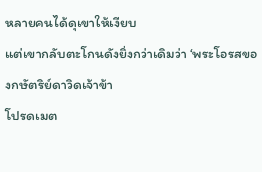หลายคนได้ดุเขาให้เงียบ
แต่เขากลับตะโกนดังยิ่งกว่าเดิมว่า ‘พระโอรสของกษัตริย์ดาวิดเจ้าข้า
โปรดเมต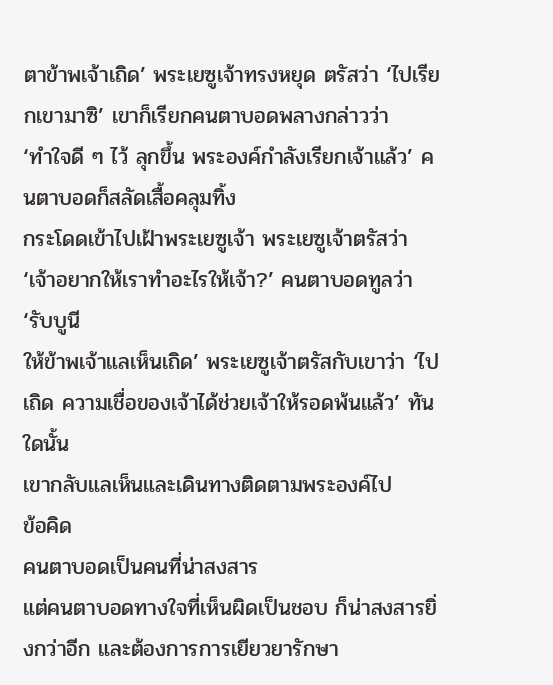ตาข้าพเจ้าเถิด’ พระเยซูเจ้าทรงหยุด ตรัสว่า ‘ไปเรียกเขามาซิ’ เขาก็เรียกคนตาบอดพลางกล่าวว่า
‘ทำใจดี ๆ ไว้ ลุกขึ้น พระองค์กำลังเรียกเจ้าแล้ว’ คนตาบอดก็สลัดเสื้อคลุมทิ้ง
กระโดดเข้าไปเฝ้าพระเยซูเจ้า พระเยซูเจ้าตรัสว่า ‘เจ้าอยากให้เราทำอะไรให้เจ้า?’ คนตาบอดทูลว่า ‘รับบูนี
ให้ข้าพเจ้าแลเห็นเถิด’ พระเยซูเจ้าตรัสกับเขาว่า ‘ไปเถิด ความเชื่อของเจ้าได้ช่วยเจ้าให้รอดพ้นแล้ว’ ทันใดนั้น
เขากลับแลเห็นและเดินทางติดตามพระองค์ไป
ข้อคิด
คนตาบอดเป็นคนที่น่าสงสาร
แต่คนตาบอดทางใจที่เห็นผิดเป็นชอบ ก็น่าสงสารยิ่งกว่าอีก และต้องการการเยียวยารักษา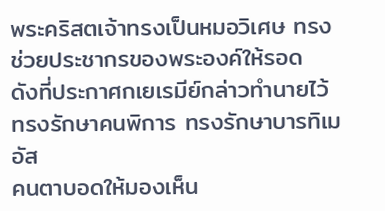พระคริสตเจ้าทรงเป็นหมอวิเศษ ทรงช่วยประชากรของพระองค์ให้รอด
ดังที่ประกาศกเยเรมีย์กล่าวทำนายไว้ ทรงรักษาคนพิการ ทรงรักษาบารทิเมอัส
คนตาบอดให้มองเห็น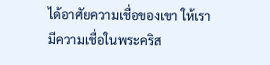ได้อาศัยความเชื่อของเขา ให้เรามีความเชื่อในพระคริส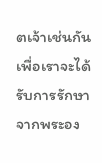ตเจ้าเช่นกัน
เพื่อเราจะได้รับการรักษาจากพระอง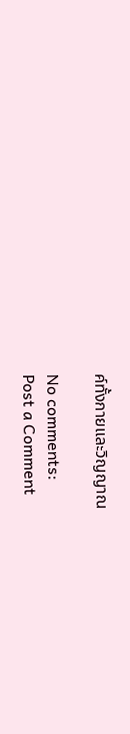ค์ทั้งกายและวิญญาณ

No comments:
Post a Comment